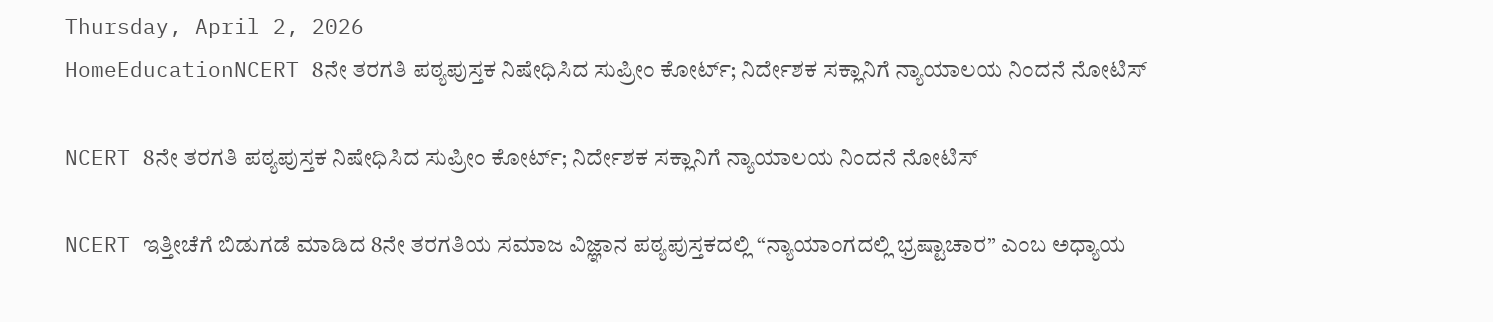Thursday, April 2, 2026
HomeEducationNCERT 8ನೇ ತರಗತಿ ಪಠ್ಯಪುಸ್ತಕ ನಿಷೇಧಿಸಿದ ಸುಪ್ರೀಂ ಕೋರ್ಟ್; ನಿರ್ದೇಶಕ ಸಕ್ಲಾನಿಗೆ ನ್ಯಾಯಾಲಯ ನಿಂದನೆ ನೋಟಿಸ್

NCERT 8ನೇ ತರಗತಿ ಪಠ್ಯಪುಸ್ತಕ ನಿಷೇಧಿಸಿದ ಸುಪ್ರೀಂ ಕೋರ್ಟ್; ನಿರ್ದೇಶಕ ಸಕ್ಲಾನಿಗೆ ನ್ಯಾಯಾಲಯ ನಿಂದನೆ ನೋಟಿಸ್

NCERT ಇತ್ತೀಚೆಗೆ ಬಿಡುಗಡೆ ಮಾಡಿದ 8ನೇ ತರಗತಿಯ ಸಮಾಜ ವಿಜ್ಞಾನ ಪಠ್ಯಪುಸ್ತಕದಲ್ಲಿ “ನ್ಯಾಯಾಂಗದಲ್ಲಿ ಭ್ರಷ್ಟಾಚಾರ” ಎಂಬ ಅಧ್ಯಾಯ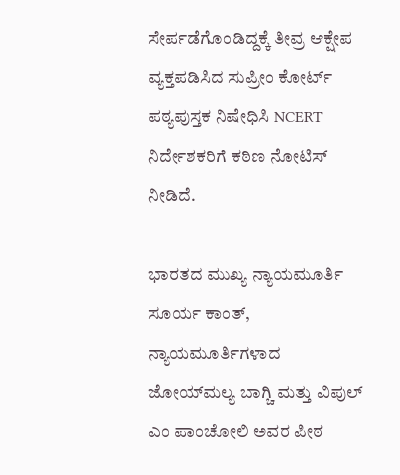ಸೇರ್ಪಡೆಗೊಂಡಿದ್ದಕ್ಕೆ ತೀವ್ರ ಆಕ್ಷೇಪ ವ್ಯಕ್ತಪಡಿಸಿದ ಸುಪ್ರೀಂ ಕೋರ್ಟ್ ಪಠ್ಯಪುಸ್ತಕ ನಿಷೇಧಿಸಿ NCERT ನಿರ್ದೇಶಕರಿಗೆ ಕಠಿಣ ನೋಟಿಸ್ ನೀಡಿದೆ.

ಭಾರತದ ಮುಖ್ಯ ನ್ಯಾಯಮೂರ್ತಿ ಸೂರ್ಯ ಕಾಂತ್, ನ್ಯಾಯಮೂರ್ತಿಗಳಾದ ಜೋಯ್‌ಮಲ್ಯ ಬಾಗ್ಚಿ ಮತ್ತು ವಿಪುಲ್ ಎಂ ಪಾಂಚೋಲಿ ಅವರ ಪೀಠ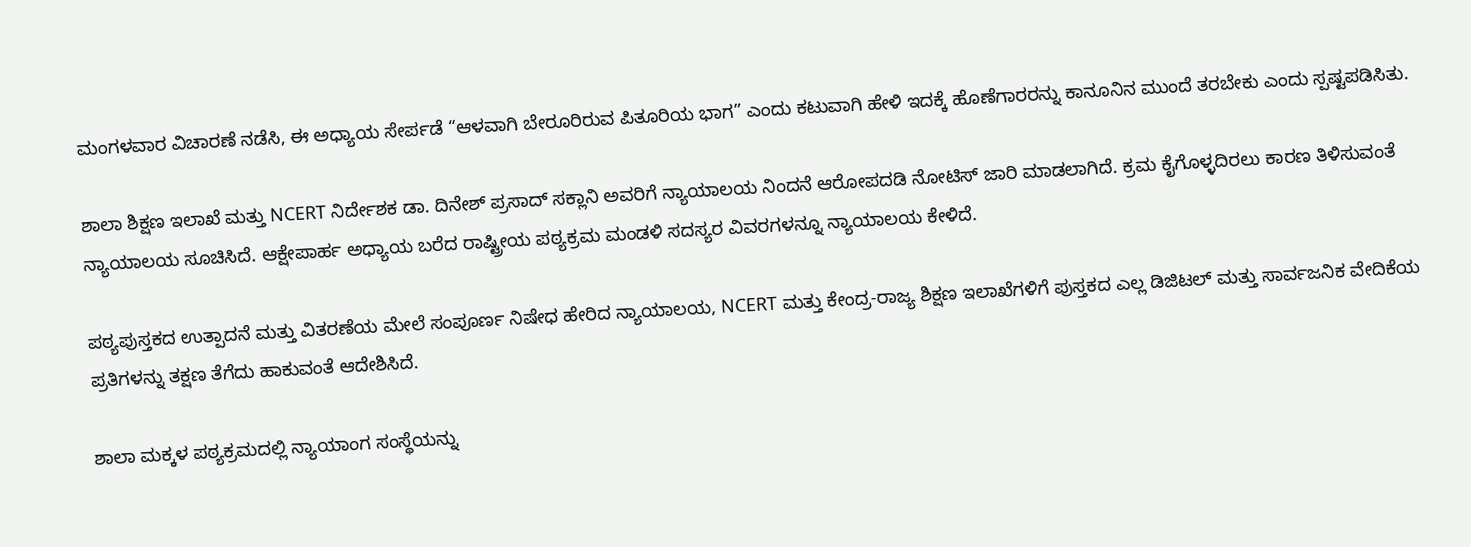ಮಂಗಳವಾರ ವಿಚಾರಣೆ ನಡೆಸಿ, ಈ ಅಧ್ಯಾಯ ಸೇರ್ಪಡೆ “ಆಳವಾಗಿ ಬೇರೂರಿರುವ ಪಿತೂರಿಯ ಭಾಗ” ಎಂದು ಕಟುವಾಗಿ ಹೇಳಿ ಇದಕ್ಕೆ ಹೊಣೆಗಾರರನ್ನು ಕಾನೂನಿನ ಮುಂದೆ ತರಬೇಕು ಎಂದು ಸ್ಪಷ್ಟಪಡಿಸಿತು.

ಶಾಲಾ ಶಿಕ್ಷಣ ಇಲಾಖೆ ಮತ್ತು NCERT ನಿರ್ದೇಶಕ ಡಾ. ದಿನೇಶ್ ಪ್ರಸಾದ್ ಸಕ್ಲಾನಿ ಅವರಿಗೆ ನ್ಯಾಯಾಲಯ ನಿಂದನೆ ಆರೋಪದಡಿ ನೋಟಿಸ್ ಜಾರಿ ಮಾಡಲಾಗಿದೆ. ಕ್ರಮ ಕೈಗೊಳ್ಳದಿರಲು ಕಾರಣ ತಿಳಿಸುವಂತೆ ನ್ಯಾಯಾಲಯ ಸೂಚಿಸಿದೆ. ಆಕ್ಷೇಪಾರ್ಹ ಅಧ್ಯಾಯ ಬರೆದ ರಾಷ್ಟ್ರೀಯ ಪಠ್ಯಕ್ರಮ ಮಂಡಳಿ ಸದಸ್ಯರ ವಿವರಗಳನ್ನೂ ನ್ಯಾಯಾಲಯ ಕೇಳಿದೆ.

ಪಠ್ಯಪುಸ್ತಕದ ಉತ್ಪಾದನೆ ಮತ್ತು ವಿತರಣೆಯ ಮೇಲೆ ಸಂಪೂರ್ಣ ನಿಷೇಧ ಹೇರಿದ ನ್ಯಾಯಾಲಯ, NCERT ಮತ್ತು ಕೇಂದ್ರ-ರಾಜ್ಯ ಶಿಕ್ಷಣ ಇಲಾಖೆಗಳಿಗೆ ಪುಸ್ತಕದ ಎಲ್ಲ ಡಿಜಿಟಲ್ ಮತ್ತು ಸಾರ್ವಜನಿಕ ವೇದಿಕೆಯ ಪ್ರತಿಗಳನ್ನು ತಕ್ಷಣ ತೆಗೆದು ಹಾಕುವಂತೆ ಆದೇಶಿಸಿದೆ.

ಶಾಲಾ ಮಕ್ಕಳ ಪಠ್ಯಕ್ರಮದಲ್ಲಿ ನ್ಯಾಯಾಂಗ ಸಂಸ್ಥೆಯನ್ನು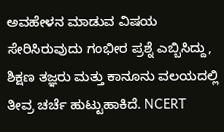ಅವಹೇಳನ ಮಾಡುವ ವಿಷಯ ಸೇರಿಸಿರುವುದು ಗಂಭೀರ ಪ್ರಶ್ನೆ ಎಬ್ಬಿಸಿದ್ದು, ಶಿಕ್ಷಣ ತಜ್ಞರು ಮತ್ತು ಕಾನೂನು ವಲಯದಲ್ಲಿ ತೀವ್ರ ಚರ್ಚೆ ಹುಟ್ಟುಹಾಕಿದೆ. NCERT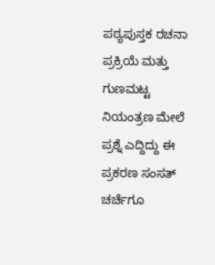ಪಠ್ಯಪುಸ್ತಕ ರಚನಾ ಪ್ರಕ್ರಿಯೆ ಮತ್ತು ಗುಣಮಟ್ಟ ನಿಯಂತ್ರಣ ಮೇಲೆ ಪ್ರಶ್ನೆ ಎದ್ದಿದ್ದು ಈ ಪ್ರಕರಣ ಸಂಸತ್ ಚರ್ಚೆಗೂ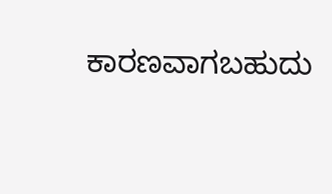ಕಾರಣವಾಗಬಹುದು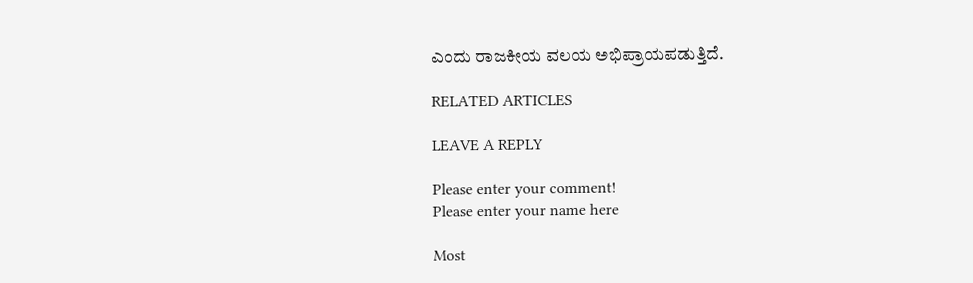ಎಂದು ರಾಜಕೀಯ ವಲಯ ಅಭಿಪ್ರಾಯಪಡುತ್ತಿದೆ.

RELATED ARTICLES

LEAVE A REPLY

Please enter your comment!
Please enter your name here

Most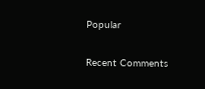Popular

Recent Comments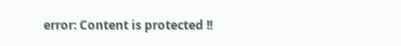error: Content is protected !!